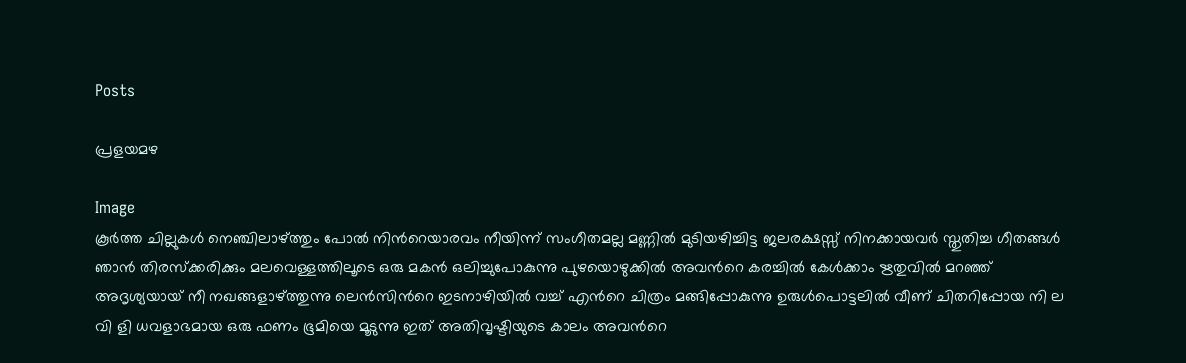Posts

പ്രളയമഴ

Image
കൂര്‍ത്ത ചില്ലുകള്‍ നെഞ്ചിലാഴ്ത്തും പോല്‍ നിന്‍റെയാരവം നീയിന്ന് സംഗീതമല്ല മണ്ണില്‍ മുടിയഴിച്ചിട്ട ജലരക്ഷസ്സ് നിനക്കായവര്‍ സ്തുതിച്ച ഗീതങ്ങള്‍ ഞാന്‍ തിരസ്ക്കരിക്കും മലവെള്ളത്തിലൂടെ ഒരു മകന്‍ ഒലിച്ചുപോകുന്നു പുഴയൊഴുക്കില്‍ അവന്‍റെ കരച്ചില്‍ കേള്‍ക്കാം ഋതുവില്‍ മറഞ്ഞ് അദൃശ്യയായ് നീ നഖങ്ങളാഴ്ത്തുന്നു ലെന്‍സിന്‍റെ ഇടനാഴിയില്‍ വച്ച് എന്‍റെ ചിത്രം മങ്ങിപ്പോകുന്നു ഉരുള്‍പൊട്ടലില്‍ വീണ് ചിതറിപ്പോയ നി ല വി ളി ധവളാഭമായ ഒരു ഫണം ഭൂമിയെ മൂടുന്നു ഇത് അതിവൃഷ്ടിയുടെ കാലം അവന്‍റെ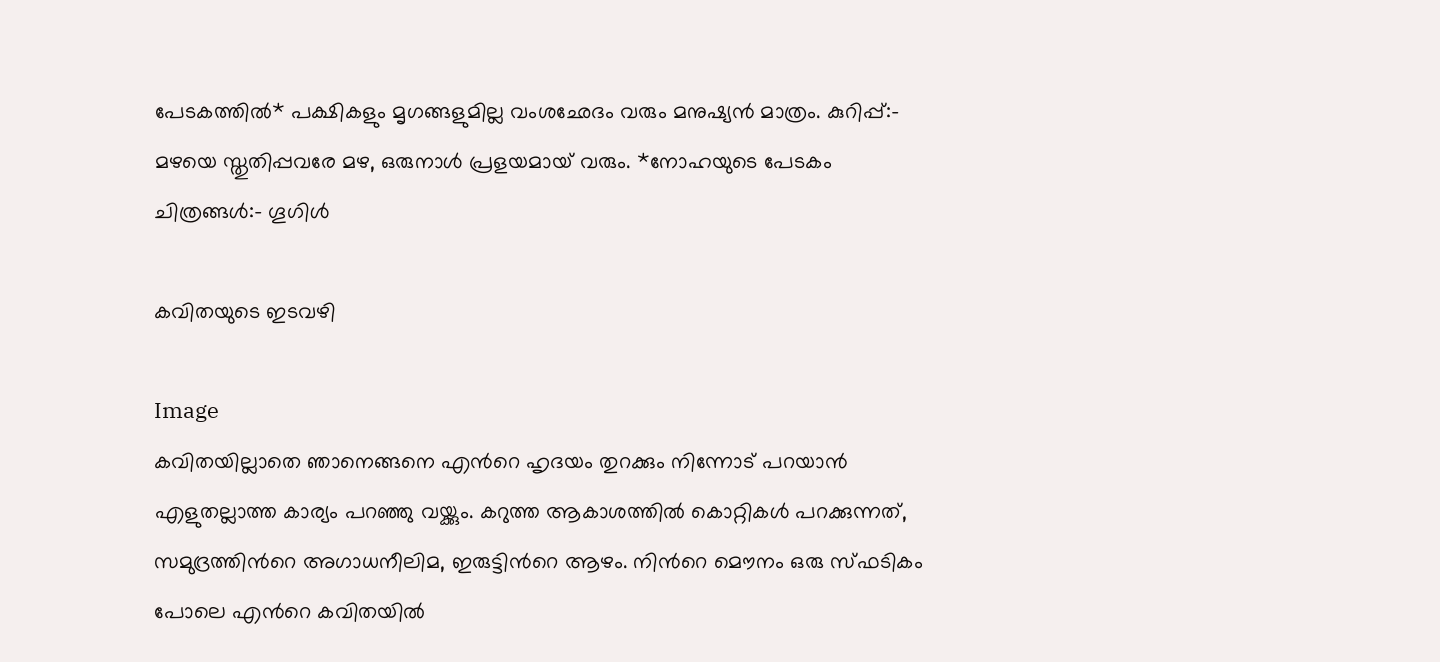പേടകത്തില്‍* പക്ഷികളും മൃഗങ്ങളുമില്ല വംശഛേദം വരും മനുഷ്യന്‍ മാത്രം. കുറിപ്പ്:- മഴയെ സ്തുതിപ്പവരേ മഴ, ഒരുനാള്‍ പ്രളയമായ് വരും. *നോഹയുടെ പേടകം ചിത്രങ്ങള്‍:- ഗൂഗിള്‍

കവിതയുടെ ഇടവഴി

Image
കവിതയില്ലാതെ ഞാനെങ്ങനെ എന്‍റെ ഹൃദയം തുറക്കും നിന്നോട് പറയാന്‍ എളുതല്ലാത്ത കാര്യം പറഞ്ഞു വയ്ക്കും. കറുത്ത ആകാശത്തില്‍ കൊറ്റികള്‍ പറക്കുന്നത്, സമുദ്രത്തിന്‍റെ അഗാധനീലിമ, ഇരുട്ടിന്‍റെ ആഴം. നിന്‍റെ മൌനം ഒരു സ്ഫടികം പോലെ എന്‍റെ കവിതയില്‍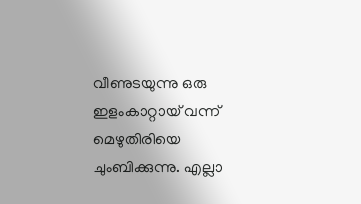വീണുടയുന്നു ഒരു ഇളംകാറ്റായ് വന്ന് മെഴുതിരിയെ ചുംബിക്കുന്നു. എല്ലാ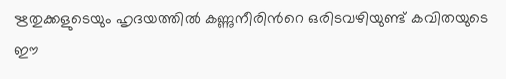ഋതുക്കളുടെയും ഹൃദയത്തില്‍ കണ്ണുനീരിന്‍റെ ഒരിടവഴിയുണ്ട് കവിതയുടെ ഈ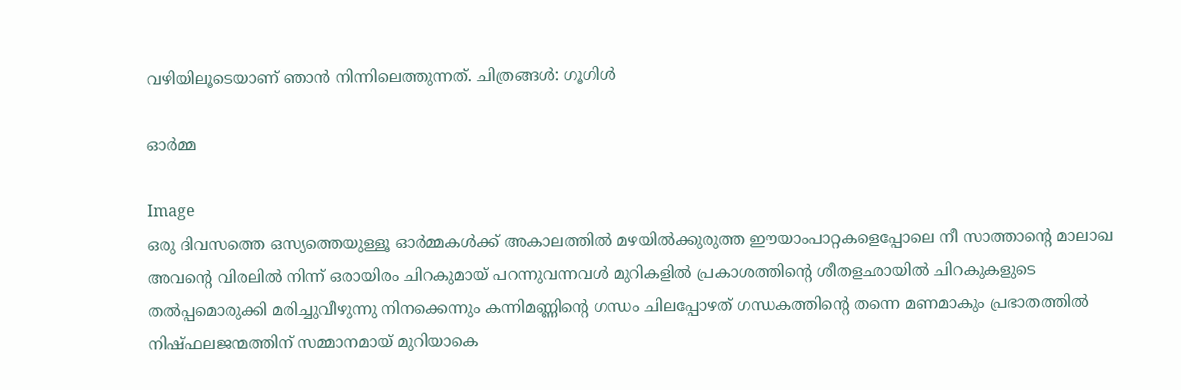വഴിയിലൂടെയാണ് ഞാന്‍ നിന്നിലെത്തുന്നത്. ചിത്രങ്ങള്‍: ഗൂഗിള്‍

ഓര്‍മ്മ

Image
ഒരു ദിവസത്തെ ഒസ്യത്തെയുള്ളൂ ഓര്‍മ്മകള്‍ക്ക് അകാലത്തില്‍ മഴയില്‍ക്കുരുത്ത ഈയാംപാറ്റകളെപ്പോലെ നീ സാത്താന്‍റെ മാലാഖ അവന്‍റെ വിരലില്‍ നിന്ന് ഒരായിരം ചിറകുമായ് പറന്നുവന്നവള്‍ മുറികളില്‍ പ്രകാശത്തിന്‍റെ ശീതളഛായിൽ ചിറകുകളുടെ തൽപ്പമൊരുക്കി മരിച്ചുവീഴുന്നു നിനക്കെന്നും കന്നിമണ്ണിന്‍റെ ഗന്ധം ചിലപ്പോഴത് ഗന്ധകത്തിന്‍റെ തന്നെ മണമാകും പ്രഭാതത്തിൽ നിഷ്ഫലജന്മത്തിന് സമ്മാനമായ്‌ മുറിയാകെ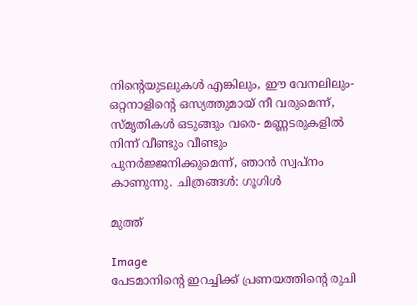നിന്‍റെയുടലുകൾ എങ്കിലും, ഈ വേനലിലും- ഒറ്റനാളിന്‍റെ ഒസ്യത്തുമായ് നീ വരുമെന്ന്, സ്മൃതികൾ ഒടുങ്ങും വരെ- മണ്ണടരുകളില്‍ നിന്ന് വീണ്ടും വീണ്ടും പുനര്‍ജ്ജനിക്കുമെന്ന്, ഞാന്‍ സ്വപ്നം കാണുന്നു. ചിത്രങ്ങള്‍: ഗൂഗിള്‍

മുത്ത്‌

Image
പേടമാനിന്‍റെ ഇറച്ചിക്ക് പ്രണയത്തിന്‍റെ രുചി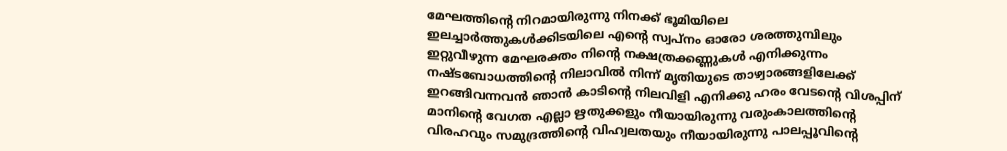മേഘത്തിന്‍റെ നിറമായിരുന്നു നിനക്ക് ഭൂമിയിലെ ഇലച്ചാര്‍ത്തുകള്‍ക്കിടയിലെ എന്‍റെ സ്വപ്നം ഓരോ ശരത്തുമ്പിലും ഇറ്റുവീഴുന്ന മേഘരക്തം നിന്‍റെ നക്ഷത്രക്കണ്ണുകള്‍ എനിക്കുന്നം നഷ്ടബോധത്തിന്‍റെ നിലാവില്‍ നിന്ന് മൃതിയുടെ താഴ്വാരങ്ങളിലേക്ക് ഇറങ്ങിവന്നവന്‍ ഞാന്‍ കാടിന്‍റെ നിലവിളി എനിക്കു ഹരം വേടന്‍റെ വിശപ്പിന് മാനിന്‍റെ വേഗത എല്ലാ ഋതുക്കളും നീയായിരുന്നു വരുംകാലത്തിന്‍റെ വിരഹവും സമുദ്രത്തിന്‍റെ വിഹ്വലതയും നീയായിരുന്നു പാലപ്പൂവിന്‍റെ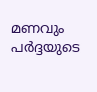മണവും പര്‍ദ്ദയുടെ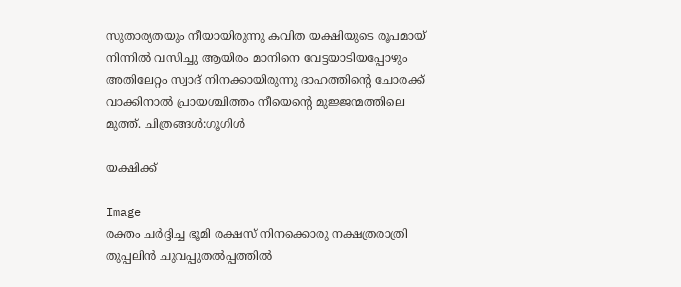സുതാര്യതയും നീയായിരുന്നു കവിത യക്ഷിയുടെ രൂപമായ്‌ നിന്നില്‍ വസിച്ചു ആയിരം മാനിനെ വേട്ടയാടിയപ്പോഴും അതിലേറ്റം സ്വാദ് നിനക്കായിരുന്നു ദാഹത്തിന്‍റെ ചോരക്ക് വാക്കിനാല്‍ പ്രായശ്ചിത്തം നീയെന്‍റെ മുജ്ജന്മത്തിലെ മുത്ത്‌. ചിത്രങ്ങള്‍:ഗൂഗിള്‍

യക്ഷിക്ക്

Image
രക്തം ചര്‍ദ്ദിച്ച ഭൂമി രക്ഷസ് നിനക്കൊരു നക്ഷത്രരാത്രി തുപ്പലിന്‍ ചുവപ്പുതല്‍പ്പത്തില്‍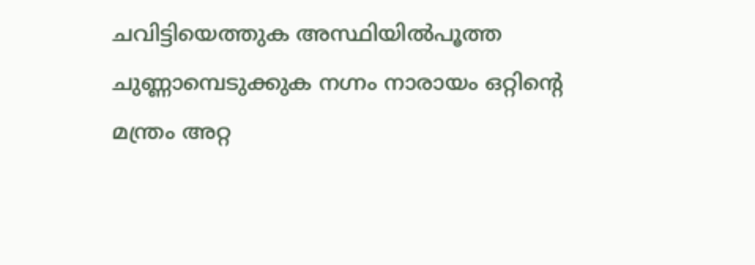ചവിട്ടിയെത്തുക അസ്ഥിയില്‍പൂത്ത ചുണ്ണാമ്പെടുക്കുക നഗ്നം നാരായം ഒറ്റിന്‍റെ മന്ത്രം അറ്റ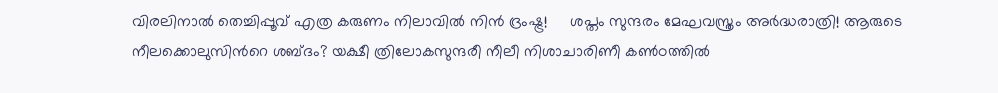വിരലിനാല്‍ തെച്ചിപ്പൂവ് എത്ര കരുണം നിലാവില്‍ നിന്‍ ദ്രംഷ്ട്ര!     ശപ്തം സുന്ദരം മേഘവസ്ത്രം അര്‍ദ്ധരാത്രി! ആരുടെ നീലക്കൊലുസിന്‍റെ ശബ്ദം? യക്ഷീ ത്രിലോകസുന്ദരീ നീലീ നിശാചാരിണീ കണ്‍ഠത്തിൽ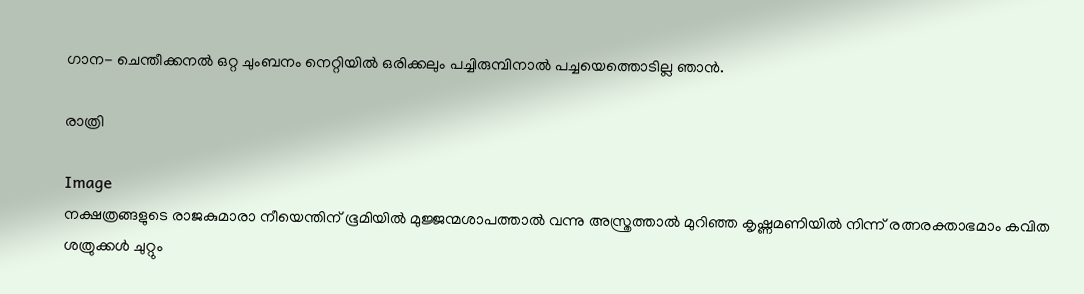ഗാന- ചെന്തീക്കനൽ ഒറ്റ ചുംബനം നെറ്റിയിൽ ഒരിക്കലും പച്ചിരുമ്പിനാൽ പച്ചയെത്തൊടില്ല ഞാന്‍.

രാത്രി

Image
നക്ഷത്രങ്ങളുടെ രാജകുമാരാ നീയെന്തിന് ഭൂമിയില്‍ മുജ്ജന്മശാപത്താല്‍ വന്നു അസ്ത്രത്താല്‍ മുറിഞ്ഞ കൃഷ്ണമണിയില്‍ നിന്ന് രത്നരക്താഭമാം കവിത ശത്രുക്കള്‍ ചുറ്റും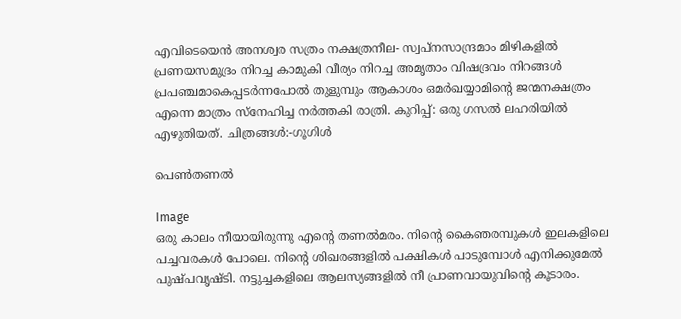എവിടെയെന്‍ അനശ്വര സത്രം നക്ഷത്രനീല- സ്വപ്നസാന്ദ്രമാം മിഴികളില്‍ പ്രണയസമുദ്രം നിറച്ച കാമുകി വീര്യം നിറച്ച അമൃതാം വിഷദ്രവം നിറങ്ങള്‍ പ്രപഞ്ചമാകെപ്പടര്‍ന്നപോല്‍ തുളുമ്പും ആകാശം ഒമര്‍ഖയ്യാമിന്‍റെ ജന്മനക്ഷത്രം എന്നെ മാത്രം സ്നേഹിച്ച നര്‍ത്തകി രാത്രി. കുറിപ്പ്: ഒരു ഗസല്‍ ലഹരിയില്‍ എഴുതിയത്. ചിത്രങ്ങള്‍:-ഗൂഗിള്‍

പെണ്‍തണല്‍

Image
ഒരു കാലം നീയായിരുന്നു എന്‍റെ തണല്‍മരം. നിന്‍റെ കൈഞരമ്പുകള്‍ ഇലകളിലെ പച്ചവരകള്‍ പോലെ. നിന്‍റെ ശിഖരങ്ങളില്‍ പക്ഷികള്‍ പാടുമ്പോള്‍ എനിക്കുമേല്‍ പുഷ്പവൃഷ്ടി. നട്ടുച്ചകളിലെ ആലസ്യങ്ങളില്‍ നീ പ്രാണവായുവിന്‍റെ കൂടാരം.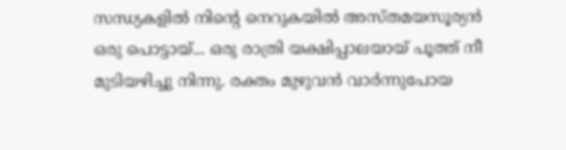സന്ധ്യകളില്‍ നിന്‍റെ നെറുകയില്‍ അസ്തമയസൂര്യന്‍ ഒരു പൊട്ടായ്... ഒരു രാത്രി യക്ഷിപ്പാലയായ് പൂത്ത് നീ മുടിയഴിച്ചു നിന്നു. രക്തം മുഴുവന്‍ വാര്‍ന്നുപോയ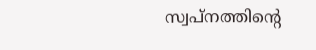സ്വപ്നത്തിന്‍റെ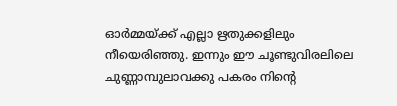ഓര്‍മ്മയ്ക്ക്‌ എല്ലാ ഋതുക്കളിലും നീയെരിഞ്ഞു. ഇന്നും ഈ ചൂണ്ടുവിരലിലെ ചുണ്ണാമ്പുലാവക്കു പകരം നിന്‍റെ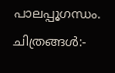പാലപ്പൂഗന്ധം. ചിത്രങ്ങള്‍:-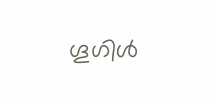ഗൂഗിള്‍